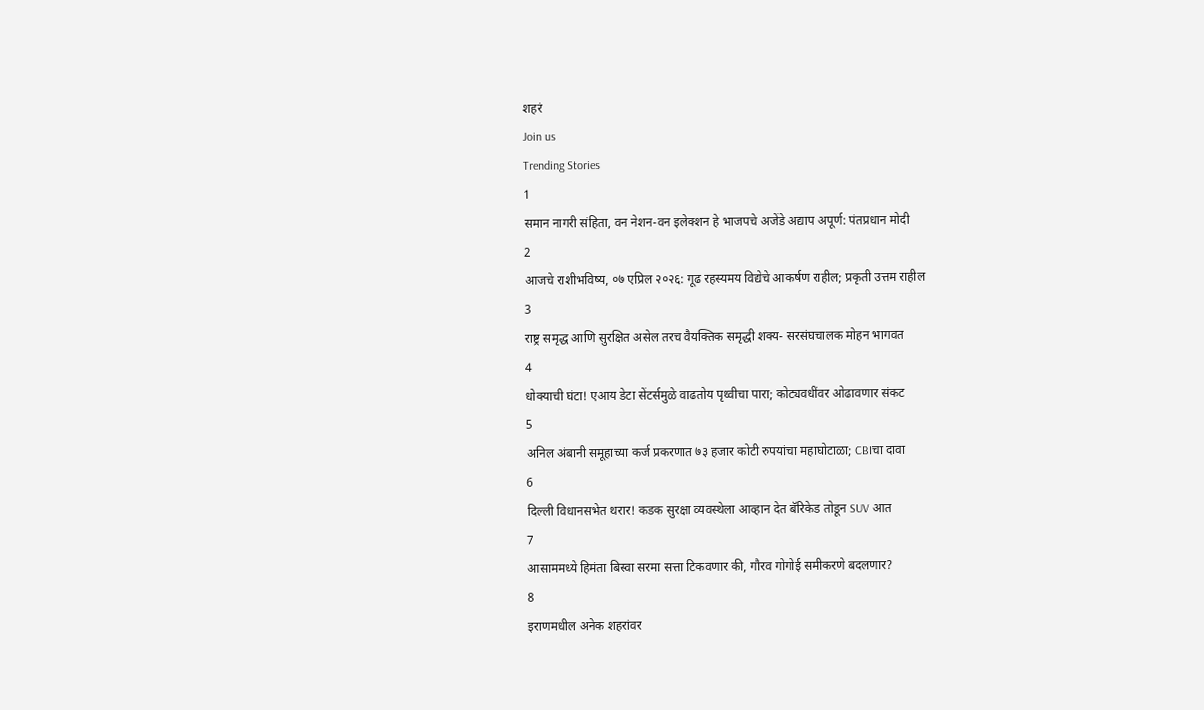शहरं
Join us
Trending Stories
1
समान नागरी संहिता, वन नेशन-वन इलेक्शन हे भाजपचे अजेंडे अद्याप अपूर्ण: पंतप्रधान मोदी
2
आजचे राशीभविष्य, ०७ एप्रिल २०२६: गूढ रहस्यमय विद्येचे आकर्षण राहील; प्रकृती उत्तम राहील
3
राष्ट्र समृद्ध आणि सुरक्षित असेल तरच वैयक्तिक समृद्धी शक्य- सरसंघचालक मोहन भागवत
4
धोक्याची घंटा! एआय डेटा सेंटर्समुळे वाढतोय पृथ्वीचा पारा; कोट्यवधींवर ओढावणार संकट
5
अनिल अंबानी समूहाच्या कर्ज प्रकरणात ७३ हजार कोटी रुपयांचा महाघोटाळा; CBIचा दावा
6
दिल्ली विधानसभेत थरार! कडक सुरक्षा व्यवस्थेला आव्हान देत बॅरिकेड तोडून SUV आत
7
आसाममध्ये हिमंता बिस्वा सरमा सत्ता टिकवणार की, गौरव गोगोई समीकरणे बदलणार?
8
इराणमधील अनेक शहरांवर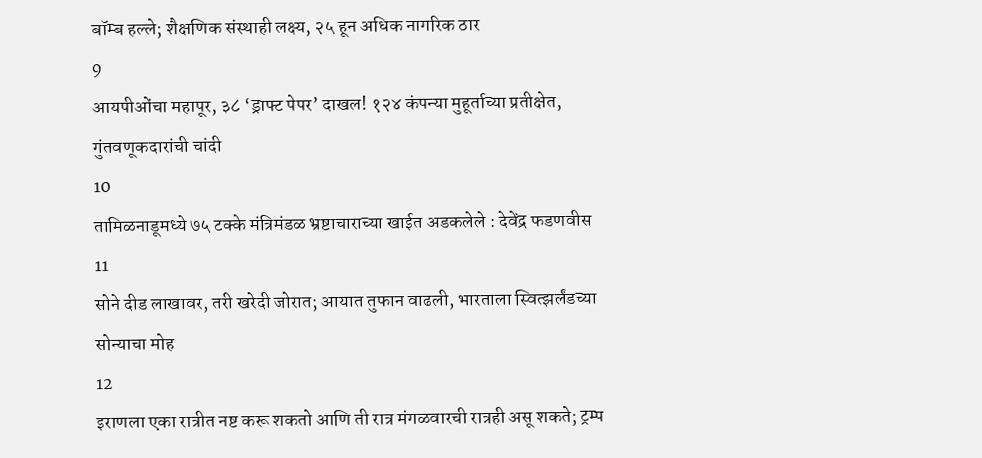बॉम्ब हल्ले; शैक्षणिक संस्थाही लक्ष्य, २५ हून अधिक नागरिक ठार
9
आयपीओंचा महापूर, ३८ ‘ड्राफ्ट पेपर’ दाखल! १२४ कंपन्या मुहूर्ताच्या प्रतीक्षेत, गुंतवणूकदारांची चांदी
10
तामिळनाडूमध्ये ७५ टक्के मंत्रिमंडळ भ्रष्टाचाराच्या खाईत अडकलेले : देवेंद्र फडणवीस
11
सोने दीड लाखावर, तरी खरेदी जोरात; आयात तुफान वाढली, भारताला स्वित्झर्लंडच्या सोन्याचा मोह
12
इराणला एका रात्रीत नष्ट करू शकतो आणि ती रात्र मंगळवारची रात्रही असू शकते; ट्रम्प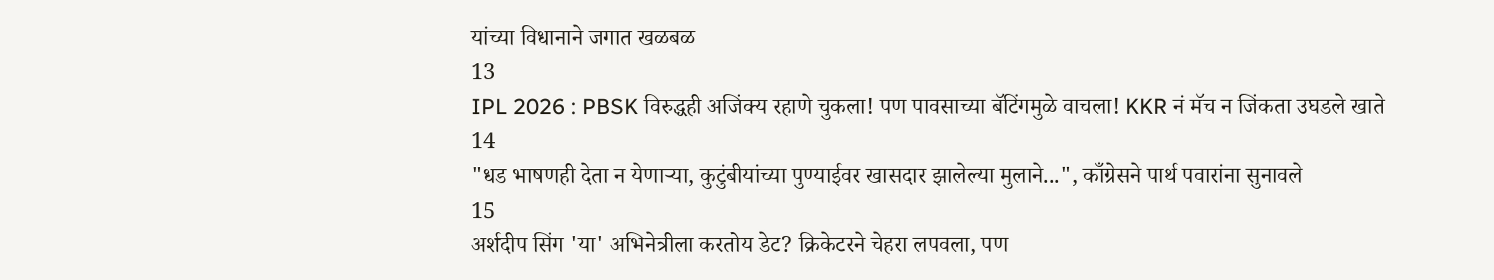यांच्या विधानाने जगात खळबळ
13
IPL 2026 : PBSK विरुद्धही अजिंक्य रहाणे चुकला! पण पावसाच्या बॅटिंगमुळे वाचला! KKR नं मॅच न जिंकता उघडले खाते
14
"धड भाषणही देता न येणाऱ्या, कुटुंबीयांच्या पुण्याईवर खासदार झालेल्या मुलाने...", काँग्रेसने पार्थ पवारांना सुनावले
15
अर्शदीप सिंग 'या' अभिनेत्रीला करतोय डेट? क्रिकेटरने चेहरा लपवला, पण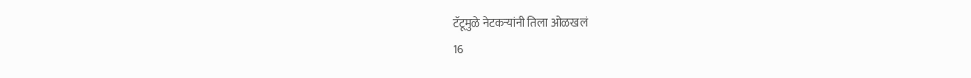टॅटूमुळे नेटकऱ्यांनी तिला ओळखलं
16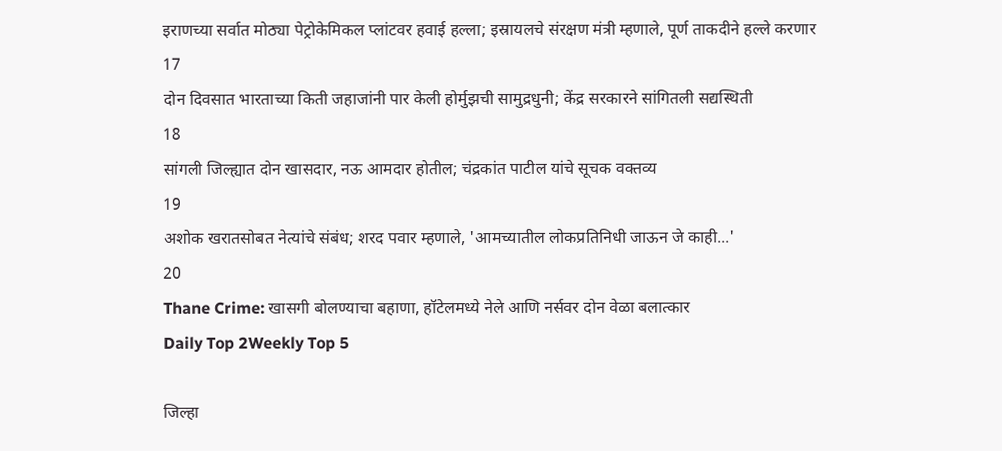इराणच्या सर्वात मोठ्या पेट्रोकेमिकल प्लांटवर हवाई हल्ला; इस्रायलचे संरक्षण मंत्री म्हणाले, पूर्ण ताकदीने हल्ले करणार
17
दोन दिवसात भारताच्या किती जहाजांनी पार केली होर्मुझची सामुद्रधुनी; केंद्र सरकारने सांगितली सद्यस्थिती
18
सांगली जिल्ह्यात दोन खासदार, नऊ आमदार होतील; चंद्रकांत पाटील यांचे सूचक वक्तव्य
19
अशोक खरातसोबत नेत्यांचे संबंध; शरद पवार म्हणाले, 'आमच्यातील लोकप्रतिनिधी जाऊन जे काही...'
20
Thane Crime: खासगी बोलण्याचा बहाणा, हॉटेलमध्ये नेले आणि नर्सवर दोन वेळा बलात्कार
Daily Top 2Weekly Top 5

जिल्हा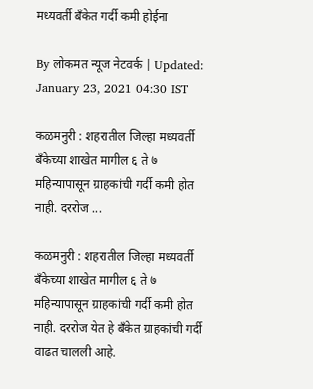मध्यवर्ती बँकेत गर्दी कमी होईना

By लोकमत न्यूज नेटवर्क | Updated: January 23, 2021 04:30 IST

कळमनुरी : शहरातील जिल्हा मध्यवर्ती बँकेच्या शाखेत मागील ६ ते ७ महिन्यापासून ग्राहकांची गर्दी कमी होत नाही. दररोज ...

कळमनुरी : शहरातील जिल्हा मध्यवर्ती बँकेच्या शाखेत मागील ६ ते ७ महिन्यापासून ग्राहकांची गर्दी कमी होत नाही. दररोज येत हे बँकेत ग्राहकांची गर्दी वाढत चालली आहे.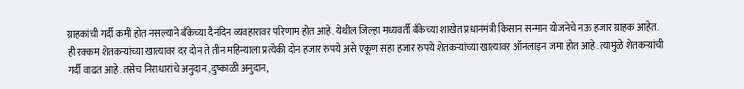ग्राहकांची गर्दी कमी होत नसल्याने बँकेच्या दैनंदिन व्यवहारावर परिणाम होत आहे. येथील जिल्हा मध्यवर्ती बँकेच्या शाखेत प्रधानमंत्री किसान सन्मान योजनेचे नऊ हजार ग्राहक आहेत. ही रक्कम शेतकऱ्यांच्या खात्यावर दर दोन ते तीन महिन्याला प्रत्येकी दोन हजार रुपये असे एकूण सहा हजार रुपये शेतकऱ्यांच्या खात्यावर ऑनलाइन जमा होत आहे. त्यामुळे शेतकऱ्यांची गर्दी वाढत आहे. तसेच निराधारांचे अनुदान ,दुष्काळी अनुदान,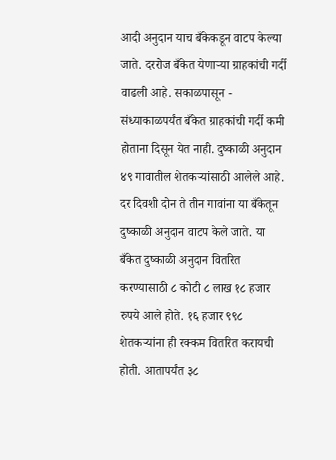आदी अनुदान याच बँकेकडून वाटप केल्या जाते. दररोज बँकेत येणाऱ्या ग्राहकांची गर्दी वाढली आहे. सकाळपासून - संध्याकाळपर्यंत बँकेत ग्राहकांची गर्दी कमी होताना दिसून येत नाही. दुष्काळी अनुदान ४९ गावातील शेतकऱ्यांसाठी आलेले आहे. दर दिवशी दोन ते तीन गावांना या बँकेतून दुष्काळी अनुदान वाटप केले जाते. या बँकेत दुष्काळी अनुदान वितरित करण्यासाठी ८ कोटी ८ लाख १८ हजार रुपये आले होते. १६ हजार ९९८ शेतकऱ्यांना ही रक्कम वितरित करायची होती. आतापर्यंत ३८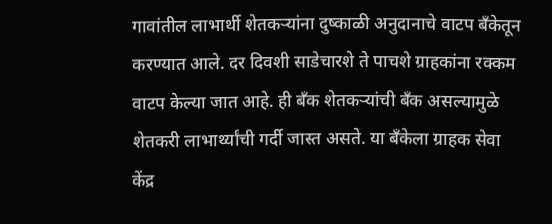गावांतील लाभार्थी शेतकऱ्यांना दुष्काळी अनुदानाचे वाटप बँकेतून करण्यात आले. दर दिवशी साडेचारशे ते पाचशे ग्राहकांना रक्कम वाटप केल्या जात आहे. ही बँक शेतकऱ्यांची बँक असल्यामुळे शेतकरी लाभार्थ्यांची गर्दी जास्त असते. या बँकेला ग्राहक सेवा केंद्र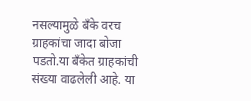नसल्यामुळे बँके वरच ग्राहकांचा जादा बोजा पडतो.या बँकेत ग्राहकांची संख्या वाढलेली आहे. या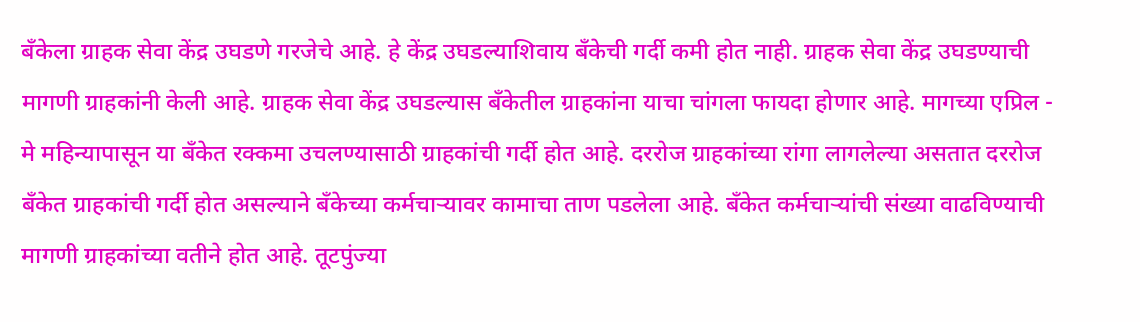बँकेला ग्राहक सेवा केंद्र उघडणे गरजेचे आहे. हे केंद्र उघडल्याशिवाय बँकेची गर्दी कमी होत नाही. ग्राहक सेवा केंद्र उघडण्याची मागणी ग्राहकांनी केली आहे. ग्राहक सेवा केंद्र उघडल्यास बँकेतील ग्राहकांना याचा चांगला फायदा होणार आहे. मागच्या एप्रिल - मे महिन्यापासून या बँकेत रक्कमा उचलण्यासाठी ग्राहकांची गर्दी होत आहे. दररोज ग्राहकांच्या रांगा लागलेल्या असतात दररोज बँकेत ग्राहकांची गर्दी होत असल्याने बँकेच्या कर्मचाऱ्यावर कामाचा ताण पडलेला आहे. बँकेत कर्मचाऱ्यांची संख्या वाढविण्याची मागणी ग्राहकांच्या वतीने होत आहे. तूटपुंज्या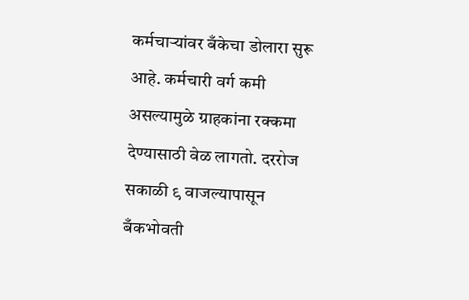कर्मचाऱ्यांवर बँकेचा डोलारा सुरू आहे. कर्मचारी वर्ग कमी असल्यामुळे ग्राहकांना रक्कमा देण्यासाठी वेळ लागतो. दररोज सकाळी ९ वाजल्यापासून बँकभोवती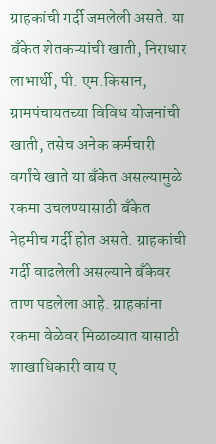ग्राहकांची गर्दी जमलेली असते. या बँकेत शेतकऱ्यांची खाती, निराधार लाभार्थी, पी. एम.किसान, ग्रामपंचायतच्या विविध योजनांची खाती, तसेच अनेक कर्मचारी वर्गांचे खाते या बँकेत असल्यामुळे रकमा उचलण्यासाठी बँकेत नेहमीच गर्दी होत असते. ग्राहकांची गर्दी वाढलेली असल्याने बँकेवर ताण पडलेला आहे. ग्राहकांना रकमा वेळेवर मिळाव्यात यासाठी शाखाधिकारी वाय ए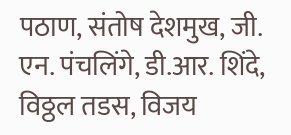पठाण, संतोष देशमुख, जी. एन. पंचलिंगे, डी.आर. शिंदे, विठ्ठल तडस, विजय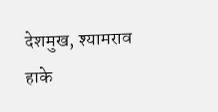देशमुख, श्यामराव हाके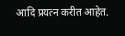आदि प्रयत्न करीत आहेत.